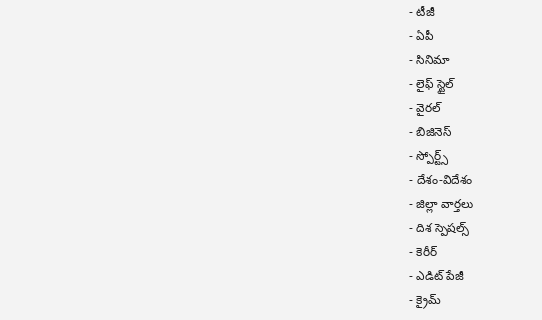- టీజీ
- ఏపీ
- సినిమా
- లైఫ్ స్టైల్
- వైరల్
- బిజినెస్
- స్పోర్ట్స్
- దేశం-విదేశం
- జిల్లా వార్తలు
- దిశ స్పెషల్స్
- కెరీర్
- ఎడిట్ పేజీ
- క్రైమ్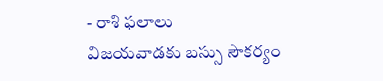- రాశి ఫలాలు
విజయవాడకు బస్సు సౌకర్యం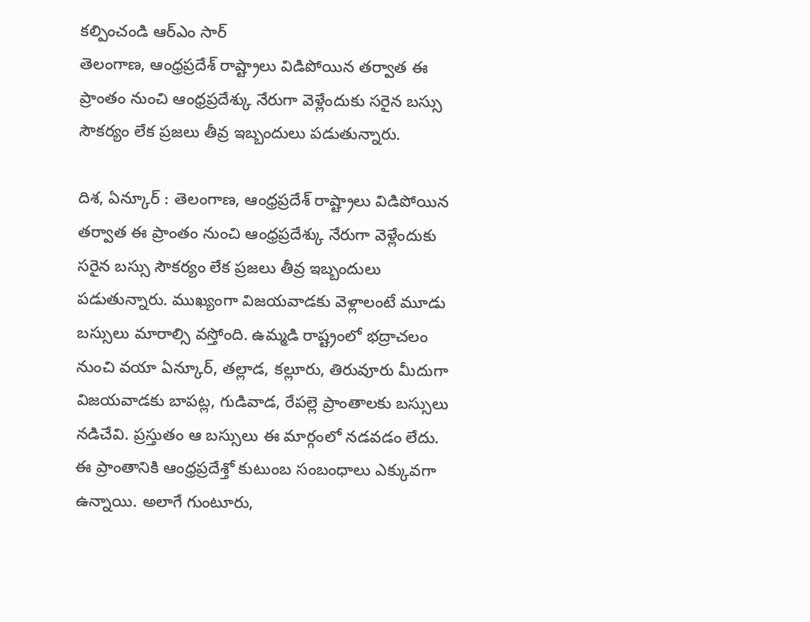కల్పించండి ఆర్ఎం సార్
తెలంగాణ, ఆంధ్రప్రదేశ్ రాష్ట్రాలు విడిపోయిన తర్వాత ఈ ప్రాంతం నుంచి ఆంధ్రప్రదేశ్కు నేరుగా వెళ్లేందుకు సరైన బస్సు సౌకర్యం లేక ప్రజలు తీవ్ర ఇబ్బందులు పడుతున్నారు.

దిశ, ఏన్కూర్ : తెలంగాణ, ఆంధ్రప్రదేశ్ రాష్ట్రాలు విడిపోయిన తర్వాత ఈ ప్రాంతం నుంచి ఆంధ్రప్రదేశ్కు నేరుగా వెళ్లేందుకు సరైన బస్సు సౌకర్యం లేక ప్రజలు తీవ్ర ఇబ్బందులు పడుతున్నారు. ముఖ్యంగా విజయవాడకు వెళ్లాలంటే మూడు బస్సులు మారాల్సి వస్తోంది. ఉమ్మడి రాష్ట్రంలో భద్రాచలం నుంచి వయా ఏన్కూర్, తల్లాడ, కల్లూరు, తిరువూరు మీదుగా విజయవాడకు బాపట్ల, గుడివాడ, రేపల్లె ప్రాంతాలకు బస్సులు నడిచేవి. ప్రస్తుతం ఆ బస్సులు ఈ మార్గంలో నడవడం లేదు.
ఈ ప్రాంతానికి ఆంధ్రప్రదేశ్తో కుటుంబ సంబంధాలు ఎక్కువగా ఉన్నాయి. అలాగే గుంటూరు,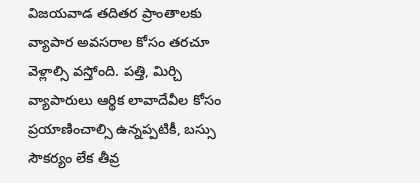విజయవాడ తదితర ప్రాంతాలకు వ్యాపార అవసరాల కోసం తరచూ వెళ్లాల్సి వస్తోంది. పత్తి, మిర్చి వ్యాపారులు ఆర్థిక లావాదేవీల కోసం ప్రయాణించాల్సి ఉన్నప్పటికీ, బస్సు సౌకర్యం లేక తీవ్ర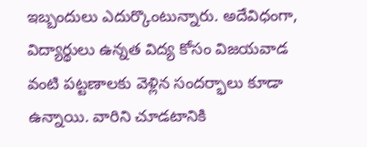ఇబ్బందులు ఎదుర్కొంటున్నారు. అదేవిధంగా, విద్యార్థులు ఉన్నత విద్య కోసం విజయవాడ వంటి పట్టణాలకు వెళ్లిన సందర్భాలు కూడా ఉన్నాయి. వారిని చూడటానికి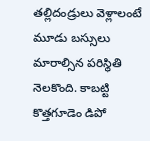తల్లిదండ్రులు వెళ్లాలంటే మూడు బస్సులు మారాల్సిన పరిస్థితి నెలకొంది. కాబట్టి కొత్తగూడెం డిపో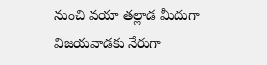నుంచి వయా తల్లాడ మీదుగా విజయవాడకు నేరుగా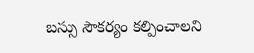బస్సు సౌకర్యం కల్పించాలని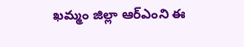ఖమ్మం జిల్లా ఆర్ఎంని ఈ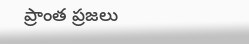ప్రాంత ప్రజలు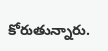కోరుతున్నారు.